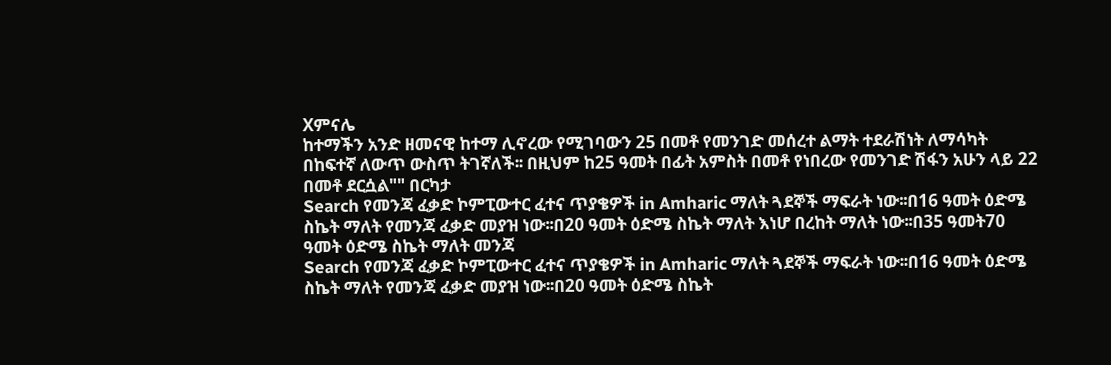Xምናሌ
ከተማችን አንድ ዘመናዊ ከተማ ሊኖረው የሚገባውን 25 በመቶ የመንገድ መሰረተ ልማት ተደራሽነት ለማሳካት በከፍተኛ ለውጥ ውስጥ ትገኛለች፡፡ በዚህም ከ25 ዓመት በፊት አምስት በመቶ የነበረው የመንገድ ሽፋን አሁን ላይ 22 በመቶ ደርሷል"" በርካታ
Search የመንጃ ፈቃድ ኮምፒውተር ፈተና ጥያቄዎች in Amharic ማለት ጓደኞች ማፍራት ነው፡፡በ16 ዓመት ዕድሜ ስኬት ማለት የመንጃ ፈቃድ መያዝ ነው፡፡በ20 ዓመት ዕድሜ ስኬት ማለት እነሆ በረከት ማለት ነው፡፡በ35 ዓመት70 ዓመት ዕድሜ ስኬት ማለት መንጃ
Search የመንጃ ፈቃድ ኮምፒውተር ፈተና ጥያቄዎች in Amharic ማለት ጓደኞች ማፍራት ነው፡፡በ16 ዓመት ዕድሜ ስኬት ማለት የመንጃ ፈቃድ መያዝ ነው፡፡በ20 ዓመት ዕድሜ ስኬት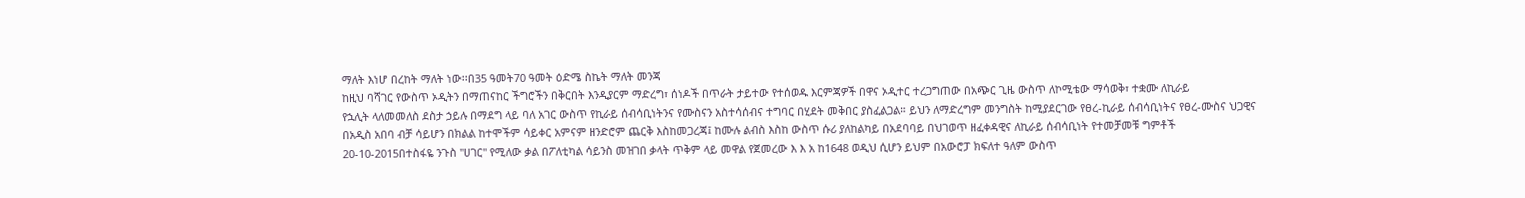ማለት እነሆ በረከት ማለት ነው፡፡በ35 ዓመት70 ዓመት ዕድሜ ስኬት ማለት መንጃ
ከዚህ ባሻገር የውስጥ ኦዲትን በማጠናከር ችግሮችን በቅርበት እንዲያርም ማድረግ፣ ሰነዶች በጥራት ታይተው የተሰወዱ እርምጃዎች በዋና ኦዲተር ተረጋግጠው በአጭር ጊዜ ውስጥ ለኮሚቴው ማሳወቅ፣ ተቋሙ ለኪራይ
የኋሊት ላለመመለስ ደስታ ኃይሉ በማደግ ላይ ባለ አገር ውስጥ የኪራይ ሰብሳቢነትንና የሙስናን አስተሳሰብና ተግባር በሂደት መቅበር ያስፈልጋል። ይህን ለማድረግም መንግስት ከሚያደርገው የፀረ-ኪራይ ሰብሳቢነትና የፀረ-ሙስና ህጋዊና
በአዲስ አበባ ብቻ ሳይሆን በክልል ከተሞችም ሳይቀር አምናም ዘንድሮም ጨርቅ እስከመጋረጃ፤ ከሙሉ ልብስ እስከ ውስጥ ሱሪ ያለከልካይ በአደባባይ በህገወጥ ዘፈቀዳዊና ለኪራይ ሰብሳቢነት የተመቻመቹ ግምቶች
20-10-2015በተስፋዬ ንጉስ "ሀገር" የሚለው ቃል በፖለቲካል ሳይንስ መዝገበ ቃላት ጥቅም ላይ መዋል የጀመረው እ እ አ ከ1648 ወዲህ ሲሆን ይህም በአውሮፓ ክፍለተ ዓለም ውስጥ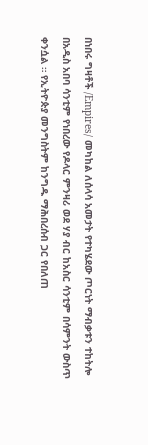በነበሩ ግዛቶች /Empires/ መካከል ለሰላሳ አመታት የተካሄደው ጦርነት ማብቃቱን ተከትሎ
በአዲስ አበባ ሳንቲም የነበረው የዶላር ምንዛሪ ወደ ሃያ ብር ከአስር ሳንቲም በሳምንት ውስጥ ቀንሷል ። የኢትዮጵያ መንግስትም ከንግዱ ማሕበረሰብ ጋር የበለጠ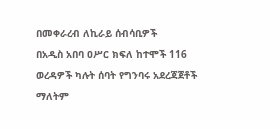በመቀራረብ ለኪራይ ሰብሳቢዎች
በአዲስ አበባ ዐሥር ክፍለ ከተሞች 116 ወረዳዎች ካሉት ሰባት የግንባሩ አደረጃጀቶች ማለትም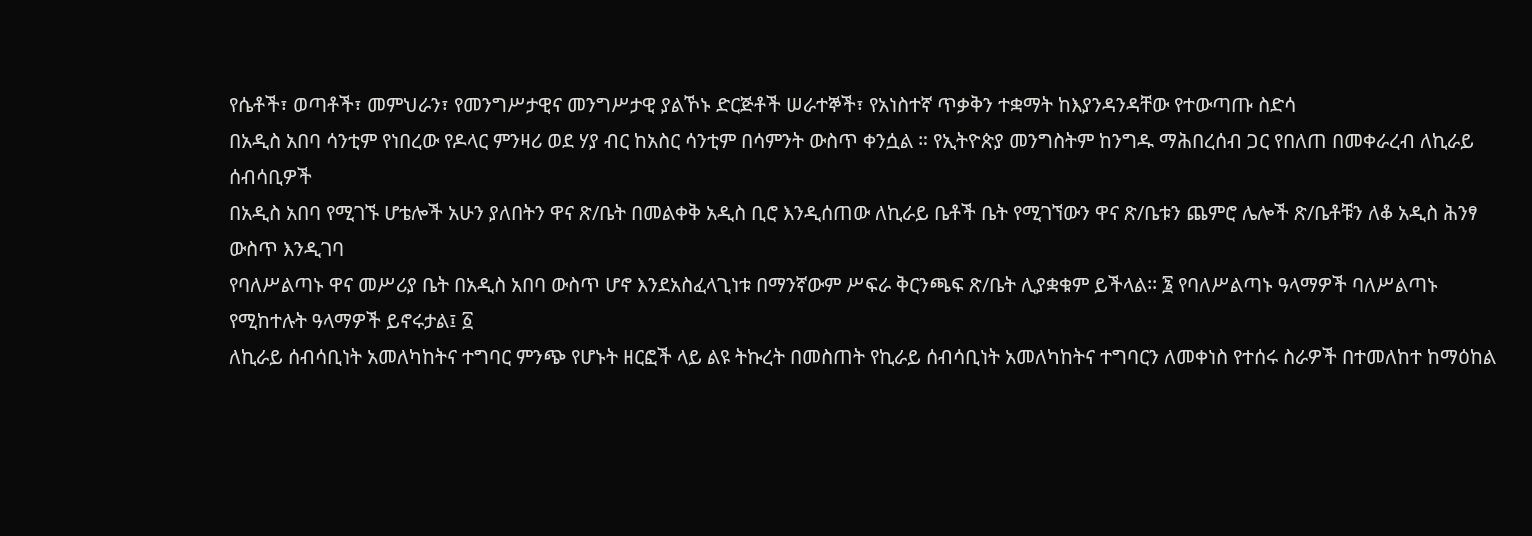የሴቶች፣ ወጣቶች፣ መምህራን፣ የመንግሥታዊና መንግሥታዊ ያልኾኑ ድርጅቶች ሠራተኞች፣ የአነስተኛ ጥቃቅን ተቋማት ከእያንዳንዳቸው የተውጣጡ ስድሳ
በአዲስ አበባ ሳንቲም የነበረው የዶላር ምንዛሪ ወደ ሃያ ብር ከአስር ሳንቲም በሳምንት ውስጥ ቀንሷል ። የኢትዮጵያ መንግስትም ከንግዱ ማሕበረሰብ ጋር የበለጠ በመቀራረብ ለኪራይ ሰብሳቢዎች
በአዲስ አበባ የሚገኙ ሆቴሎች አሁን ያለበትን ዋና ጽ/ቤት በመልቀቅ አዲስ ቢሮ እንዲሰጠው ለኪራይ ቤቶች ቤት የሚገኘውን ዋና ጽ/ቤቱን ጨምሮ ሌሎች ጽ/ቤቶቹን ለቆ አዲስ ሕንፃ ውስጥ እንዲገባ
የባለሥልጣኑ ዋና መሥሪያ ቤት በአዲስ አበባ ውስጥ ሆኖ እንደአስፈላጊነቱ በማንኛውም ሥፍራ ቅርንጫፍ ጽ/ቤት ሊያቋቁም ይችላል፡፡ ፮ የባለሥልጣኑ ዓላማዎች ባለሥልጣኑ የሚከተሉት ዓላማዎች ይኖሩታል፤ ፩
ለኪራይ ሰብሳቢነት አመለካከትና ተግባር ምንጭ የሆኑት ዘርፎች ላይ ልዩ ትኩረት በመስጠት የኪራይ ሰብሳቢነት አመለካከትና ተግባርን ለመቀነስ የተሰሩ ስራዎች በተመለከተ ከማዕከል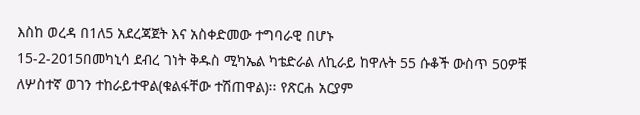እስከ ወረዳ በ1ለ5 አደረጃጀት እና አስቀድመው ተግባራዊ በሆኑ
15-2-2015በመካኒሳ ደብረ ገነት ቅዱስ ሚካኤል ካቴድራል ለኪራይ ከዋሉት 55 ሱቆች ውስጥ 50ዎቹ ለሦስተኛ ወገን ተከራይተዋል(ቁልፋቸው ተሽጠዋል)፡፡ የጽርሐ አርያም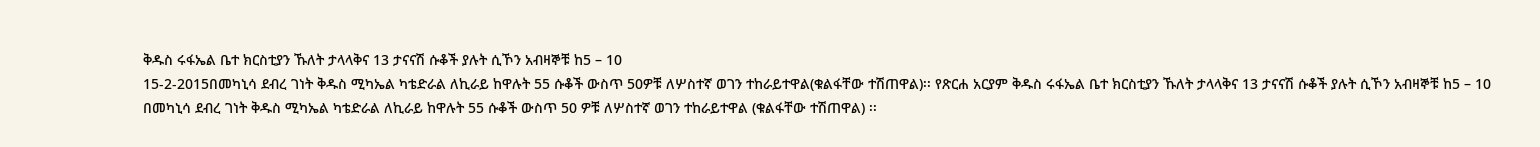ቅዱስ ሩፋኤል ቤተ ክርስቲያን ኹለት ታላላቅና 13 ታናናሽ ሱቆች ያሉት ሲኾን አብዛኞቹ ከ5 – 10
15-2-2015በመካኒሳ ደብረ ገነት ቅዱስ ሚካኤል ካቴድራል ለኪራይ ከዋሉት 55 ሱቆች ውስጥ 50ዎቹ ለሦስተኛ ወገን ተከራይተዋል(ቁልፋቸው ተሽጠዋል)፡፡ የጽርሐ አርያም ቅዱስ ሩፋኤል ቤተ ክርስቲያን ኹለት ታላላቅና 13 ታናናሽ ሱቆች ያሉት ሲኾን አብዛኞቹ ከ5 – 10
በመካኒሳ ደብረ ገነት ቅዱስ ሚካኤል ካቴድራል ለኪራይ ከዋሉት 55 ሱቆች ውስጥ 50 ዎቹ ለሦስተኛ ወገን ተከራይተዋል (ቁልፋቸው ተሽጠዋል) ፡፡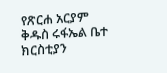የጽርሐ አርያም ቅዱስ ሩፋኤል ቤተ ክርስቲያን